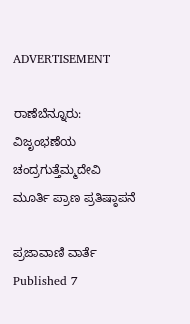ADVERTISEMENT

ರಾಣೆಬೆನ್ನೂರು: ವಿಜೃಂಭಣೆಯ ಚಂದ್ರಗುತ್ತೆಮ್ಮದೇವಿ ಮೂರ್ತಿ ಪ್ರಾಣ ಪ್ರತಿಷ್ಠಾಪನೆ

ಪ್ರಜಾವಾಣಿ ವಾರ್ತೆ
Published 7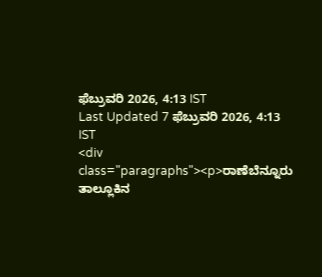ಫೆಬ್ರುವರಿ 2026, 4:13 IST
Last Updated 7 ಫೆಬ್ರುವರಿ 2026, 4:13 IST
<div class="paragraphs"><p>ರಾಣೆಬೆನ್ನೂರು ತಾಲ್ಲೂಕಿನ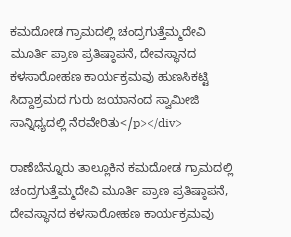ಕಮದೋಡ ಗ್ರಾಮದಲ್ಲಿ ಚಂದ್ರಗುತ್ತೆಮ್ಮದೇವಿ ಮೂರ್ತಿ ಪ್ರಾಣ ಪ್ರತಿಷ್ಠಾಪನೆ, ದೇವಸ್ಥಾನದ ಕಳಸಾರೋಹಣ ಕಾರ್ಯಕ್ರಮವು ಹುಣಸಿಕಟ್ಟಿ ಸಿದ್ದಾಶ್ರಮದ ಗುರು ಜಯಾನಂದ ಸ್ವಾಮೀಜಿ ಸಾನ್ನಿಧ್ಯದಲ್ಲಿ ನೆರವೇರಿತು</p></div>

ರಾಣೆಬೆನ್ನೂರು ತಾಲ್ಲೂಕಿನ ಕಮದೋಡ ಗ್ರಾಮದಲ್ಲಿ ಚಂದ್ರಗುತ್ತೆಮ್ಮದೇವಿ ಮೂರ್ತಿ ಪ್ರಾಣ ಪ್ರತಿಷ್ಠಾಪನೆ, ದೇವಸ್ಥಾನದ ಕಳಸಾರೋಹಣ ಕಾರ್ಯಕ್ರಮವು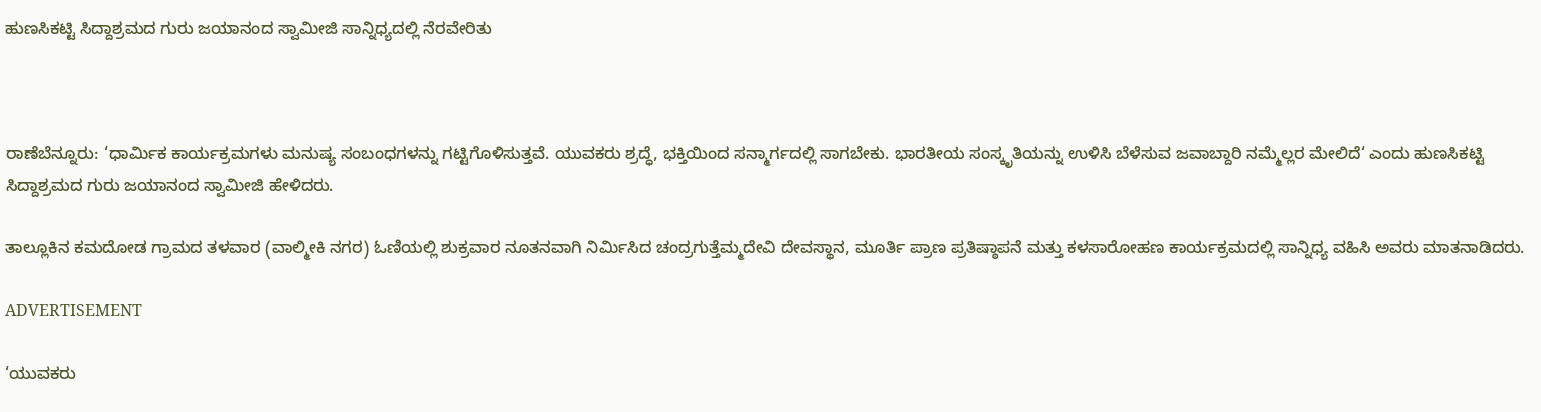ಹುಣಸಿಕಟ್ಟಿ ಸಿದ್ದಾಶ್ರಮದ ಗುರು ಜಯಾನಂದ ಸ್ವಾಮೀಜಿ ಸಾನ್ನಿಧ್ಯದಲ್ಲಿ ನೆರವೇರಿತು



ರಾಣೆಬೆನ್ನೂರು: ‘ಧಾರ್ಮಿಕ ಕಾರ್ಯಕ್ರಮಗಳು ಮನುಷ್ಯ ಸಂಬಂಧಗಳನ್ನು ಗಟ್ಟಿಗೊಳಿಸುತ್ತವೆ. ಯುವಕರು ಶ್ರದ್ಧೆ, ಭಕ್ತಿಯಿಂದ ಸನ್ಮಾರ್ಗದಲ್ಲಿ ಸಾಗಬೇಕು. ಭಾರತೀಯ ಸಂಸ್ಕೃತಿಯನ್ನು ಉಳಿಸಿ ಬೆಳೆಸುವ ಜವಾಬ್ದಾರಿ ನಮ್ಮೆಲ್ಲರ ಮೇಲಿದೆ‘ ಎಂದು ಹುಣಸಿಕಟ್ಟಿ ಸಿದ್ದಾಶ್ರಮದ ಗುರು ಜಯಾನಂದ ಸ್ವಾಮೀಜಿ ಹೇಳಿದರು.

ತಾಲ್ಲೂಕಿನ ಕಮದೋಡ ಗ್ರಾಮದ ತಳವಾರ (ವಾಲ್ಮೀಕಿ ನಗರ) ಓಣಿಯಲ್ಲಿ ಶುಕ್ರವಾರ ನೂತನವಾಗಿ ನಿರ್ಮಿಸಿದ ಚಂದ್ರಗುತ್ತೆಮ್ಮದೇವಿ ದೇವಸ್ಥಾನ, ಮೂರ್ತಿ ಪ್ರಾಣ ಪ್ರತಿಷ್ಠಾಪನೆ ಮತ್ತು ಕಳಸಾರೋಹಣ ಕಾರ್ಯಕ್ರಮದಲ್ಲಿ ಸಾನ್ನಿಧ್ಯ ವಹಿಸಿ ಅವರು ಮಾತನಾಡಿದರು.

ADVERTISEMENT

‘ಯುವಕರು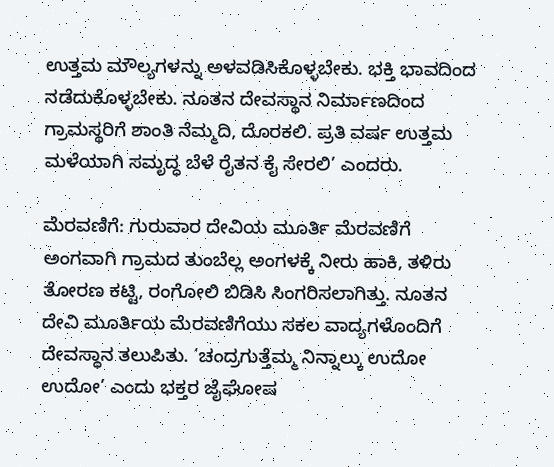ಉತ್ತಮ ಮೌಲ್ಯಗಳನ್ನು ಅಳವಡಿಸಿಕೊಳ್ಳಬೇಕು. ಭಕ್ತಿ ಭಾವದಿಂದ ನಡೆದುಕೊಳ್ಳಬೇಕು. ನೂತನ ದೇವಸ್ಥಾನ ನಿರ್ಮಾಣದಿಂದ ಗ್ರಾಮಸ್ಥರಿಗೆ ಶಾಂತಿ ನೆಮ್ಮದಿ, ದೊರಕಲಿ. ಪ್ರತಿ ವರ್ಷ ಉತ್ತಮ ಮಳೆಯಾಗಿ ಸಮೃದ್ಧ ಬೆಳೆ ರೈತನ ಕೈ ಸೇರಲಿ’ ಎಂದರು.

ಮೆರವಣಿಗೆ: ಗುರುವಾರ ದೇವಿಯ ಮೂರ್ತಿ ಮೆರವಣಿಗೆ ಅಂಗವಾಗಿ ಗ್ರಾಮದ ತುಂಬೆಲ್ಲ ಅಂಗಳಕ್ಕೆ ನೀರು ಹಾಕಿ, ತಳಿರು ತೋರಣ ಕಟ್ಟಿ, ರಂಗೋಲಿ ಬಿಡಿಸಿ ಸಿಂಗರಿಸಲಾಗಿತ್ತು. ನೂತನ ದೇವಿ ಮೂರ್ತಿಯ ಮೆರವಣಿಗೆಯು ಸಕಲ ವಾದ್ಯಗಳೊಂದಿಗೆ ದೇವಸ್ಥಾನ ತಲುಪಿತು. ‘ಚಂದ್ರಗುತ್ತೆಮ್ಮ ನಿನ್ನಾಲ್ಕು ಉದೋ ಉದೋ’ ಎಂದು ಭಕ್ತರ ಜೈಘೋಷ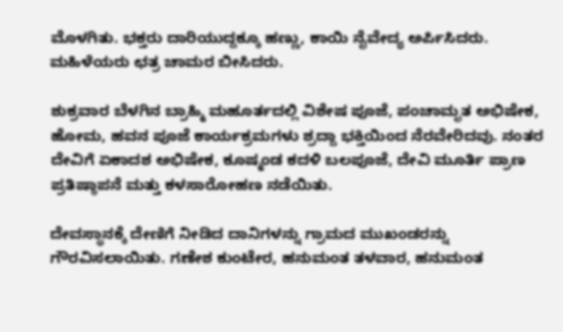ಮೊಳಗಿತು. ಭಕ್ತರು ದಾರಿಯುದ್ದಕ್ಕೂ ಹಣ್ಣು, ಕಾಯಿ ನೈವೇದ್ಯ ಅರ್ಪಿಸಿದರು. ಮಹಿಳೆಯರು ಛತ್ರ ಚಾಮರ ಬೀಸಿದರು.

ಶುಕ್ರವಾರ ಬೆಳಗಿನ ಬ್ರಾಹ್ಮಿ ಮಹೂರ್ತದಲ್ಲಿ ವಿಶೇಷ ಪೂಜೆ, ಪಂಚಾಮೃತ ಅಭಿಷೇಕ, ಹೋಮ, ಹವನ ಪೂಜೆ ಕಾರ್ಯಕ್ರಮಗಳು ಶ್ರದ್ದಾ ಭಕ್ತಿಯಿಂದ ನೆರವೇರಿದವು. ನಂತರ ದೇವಿಗೆ ಏಕಾದಶ ಅಭಿಷೇಕ, ಕೂಷ್ಮಂಡ ಕದಳಿ ಬಲಪೂಜೆ, ದೇವಿ ಮೂರ್ತಿ ಪ್ರಾಣ ಪ್ರತಿಷ್ಠಾಪನೆ ಮತ್ತು ಕಳಸಾರೋಹಣ ನಡೆಯಿತು.

ದೇವಸ್ಥಾನಕ್ಕೆ ದೇಣಿಗೆ ನೀಡಿದ ದಾನಿಗಳನ್ನು ಗ್ರಾಮದ ಮುಖಂಡರನ್ನು ಗೌರವಿಸಲಾಯಿತು. ಗಣೇಶ ಕುಂಟೇರ, ಹನುಮಂತ ತಳವಾರ, ಹನುಮಂತ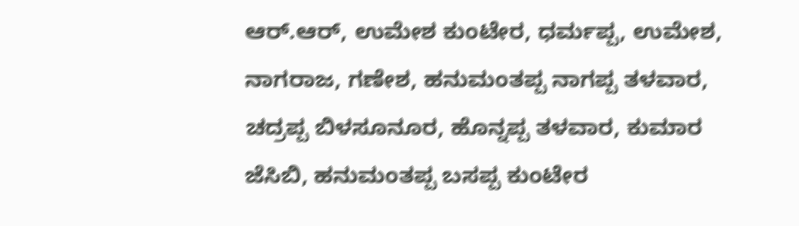ಆರ್‌.ಆರ್‌, ಉಮೇಶ ಕುಂಟೇರ, ಧರ್ಮಪ್ಪ, ಉಮೇಶ, ನಾಗರಾಜ, ಗಣೇಶ, ಹನುಮಂತಪ್ಪ ನಾಗಪ್ಪ ತಳವಾರ, ಚದ್ರಪ್ಪ ಬಿಳಸೂನೂರ, ಹೊನ್ನಪ್ಪ ತಳವಾರ, ಕುಮಾರ ಜೆಸಿಬಿ, ಹನುಮಂತಪ್ಪ ಬಸಪ್ಪ ಕುಂಟೇರ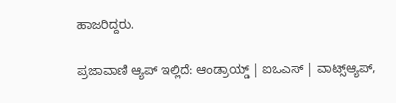ಹಾಜರಿದ್ದರು.

ಪ್ರಜಾವಾಣಿ ಆ್ಯಪ್ ಇಲ್ಲಿದೆ: ಆಂಡ್ರಾಯ್ಡ್ | ಐಒಎಸ್ | ವಾಟ್ಸ್ಆ್ಯಪ್,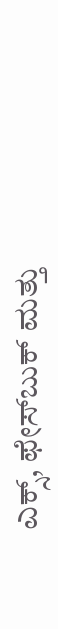ಎಕ್ಸ್, ಫೇಸ್‌ಬುಕ್ ಮತ್ತು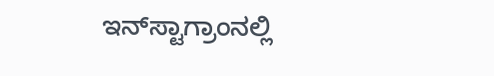ಇನ್‌ಸ್ಟಾಗ್ರಾಂನಲ್ಲಿ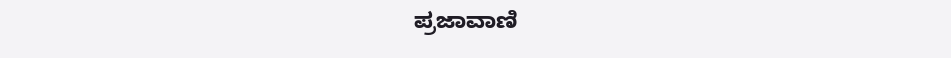ಪ್ರಜಾವಾಣಿ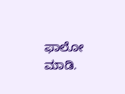ಫಾಲೋ ಮಾಡಿ.